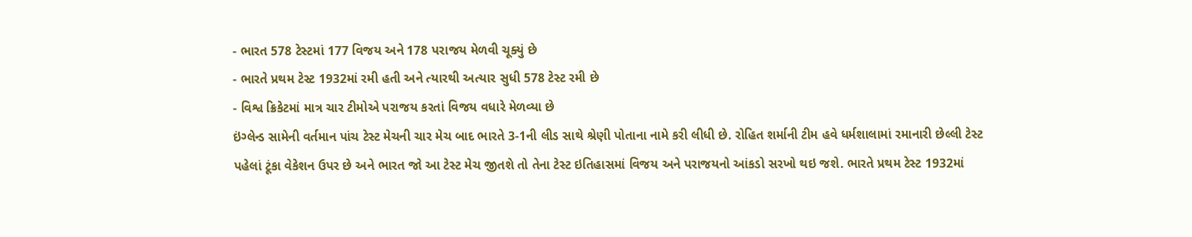- ભારત 578 ટેસ્ટમાં 177 વિજય અને 178 પરાજય મેળવી ચૂક્યું છે
- ભારતે પ્રથમ ટેસ્ટ 1932માં રમી હતી અને ત્યારથી અત્યાર સુધી 578 ટેસ્ટ રમી છે
- વિશ્વ ક્રિકેટમાં માત્ર ચાર ટીમોએ પરાજય કરતાં વિજય વધારે મેળવ્યા છે
ઇંગ્લેન્ડ સામેની વર્તમાન પાંચ ટેસ્ટ મેચની ચાર મેચ બાદ ભારતે 3-1ની લીડ સાથે શ્રેણી પોતાના નામે કરી લીધી છે. રોહિત શર્માની ટીમ હવે ધર્મશાલામાં રમાનારી છેલ્લી ટેસ્ટ પહેલાં ટૂંકા વેકેશન ઉપર છે અને ભારત જો આ ટેસ્ટ મેચ જીતશે તો તેના ટેસ્ટ ઇતિહાસમાં વિજય અને પરાજયનો આંકડો સરખો થઇ જશે. ભારતે પ્રથમ ટેસ્ટ 1932માં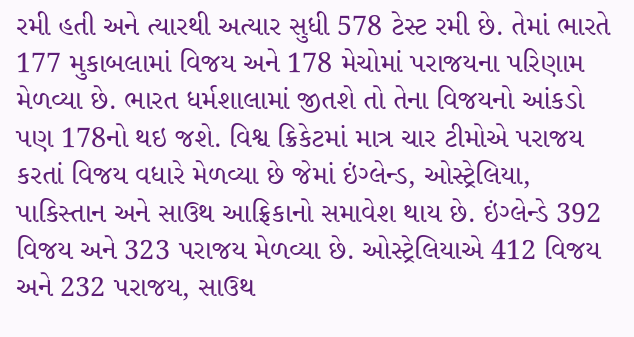રમી હતી અને ત્યારથી અત્યાર સુધી 578 ટેસ્ટ રમી છે. તેમાં ભારતે 177 મુકાબલામાં વિજય અને 178 મેચોમાં પરાજયના પરિણામ મેળવ્યા છે. ભારત ધર્મશાલામાં જીતશે તો તેના વિજયનો આંકડો પણ 178નો થઇ જશે. વિશ્વ ક્રિકેટમાં માત્ર ચાર ટીમોએ પરાજય કરતાં વિજય વધારે મેળવ્યા છે જેમાં ઇંગ્લેન્ડ, ઓસ્ટ્રેલિયા, પાકિસ્તાન અને સાઉથ આફ્રિકાનો સમાવેશ થાય છે. ઇંગ્લેન્ડે 392 વિજય અને 323 પરાજય મેળવ્યા છે. ઓસ્ટ્રેલિયાએ 412 વિજય અને 232 પરાજય, સાઉથ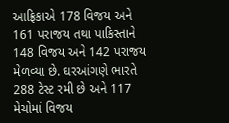આફ્રિકાએ 178 વિજય અને 161 પરાજય તથા પાકિસ્તાને 148 વિજય અને 142 પરાજય મેળવ્યા છે. ઘરઆંગણે ભારતે 288 ટેસ્ટ રમી છે અને 117 મેચોમાં વિજય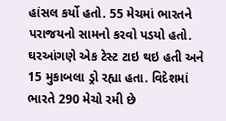હાંસલ કર્યો હતો. 55 મેચમાં ભારતને પરાજયનો સામનો કરવો પડયો હતો. ઘરઆંગણે એક ટેસ્ટ ટાઇ થઇ હતી અને 15 મુકાબલા ડ્રો રહ્યા હતા. વિદેશમાં ભારતે 290 મેચો રમી છે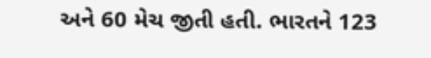અને 60 મેચ જીતી હતી. ભારતને 123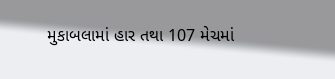મુકાબલામાં હાર તથા 107 મેચમાં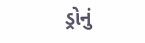ડ્રોનું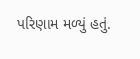પરિણામ મળ્યું હતું.